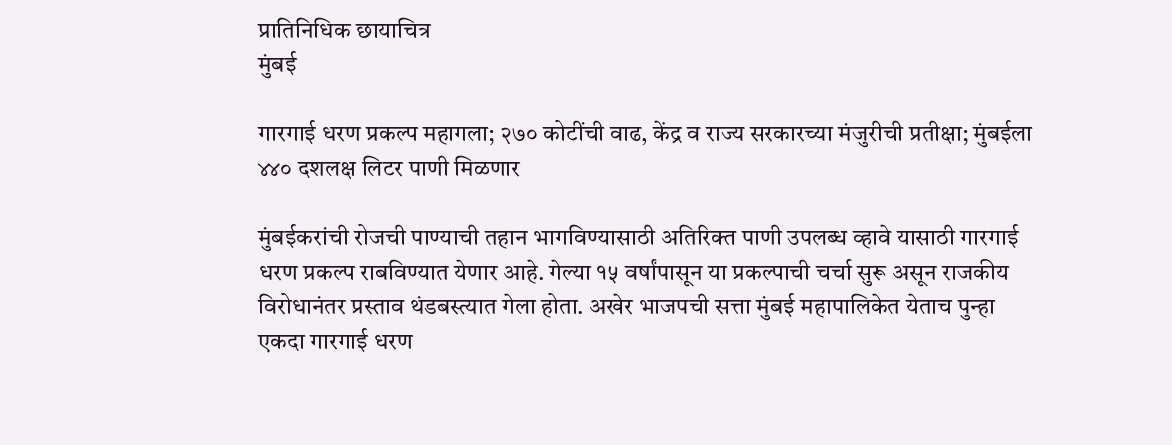प्रातिनिधिक छायाचित्र
मुंबई

गारगाई धरण प्रकल्प महागला; २७० कोटींची वाढ, केंद्र व राज्य सरकारच्या मंजुरीची प्रतीक्षा; मुंबईला ४४० दशलक्ष लिटर पाणी मिळणार

मुंबईकरांची रोजची पाण्याची तहान भागविण्यासाठी अतिरिक्त पाणी उपलब्ध व्हावे यासाठी गारगाई धरण प्रकल्प राबविण्यात येणार आहे. गेल्या १५ वर्षांपासून या प्रकल्पाची चर्चा सुरू असून राजकीय विरोधानंतर प्रस्ताव थंडबस्त्यात गेला होता. अखेर भाजपची सत्ता मुंबई महापालिकेत येताच पुन्हा एकदा गारगाई धरण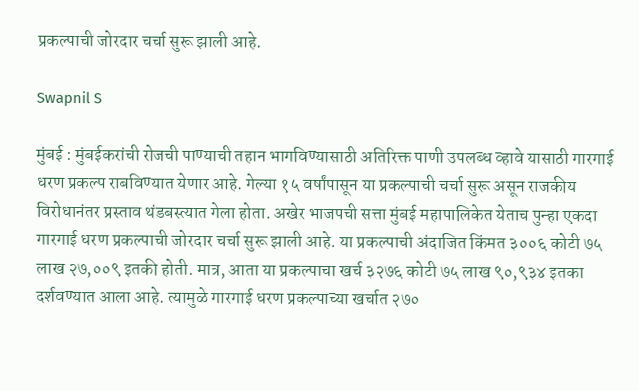प्रकल्पाची जोरदार चर्चा सुरू झाली आहे.

Swapnil S

मुंबई : मुंबईकरांची रोजची पाण्याची तहान भागविण्यासाठी अतिरिक्त पाणी उपलब्ध व्हावे यासाठी गारगाई धरण प्रकल्प राबविण्यात येणार आहे. गेल्या १५ वर्षांपासून या प्रकल्पाची चर्चा सुरू असून राजकीय विरोधानंतर प्रस्ताव थंडबस्त्यात गेला होता. अखेर भाजपची सत्ता मुंबई महापालिकेत येताच पुन्हा एकदा गारगाई धरण प्रकल्पाची जोरदार चर्चा सुरू झाली आहे. या प्रकल्पाची अंदाजित किंमत ३००६ कोटी ७५ लाख २७,००९ इतकी होती. मात्र, आता या प्रकल्पाचा खर्च ३२७६ कोटी ७५ लाख ९०,९३४ इतका दर्शवण्यात आला आहे. त्यामुळे गारगाई धरण प्रकल्पाच्या खर्चात २७०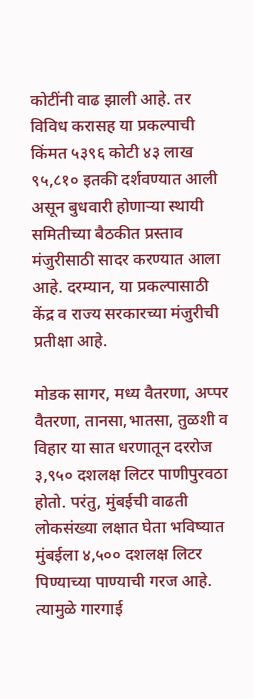कोटींनी वाढ झाली आहे. तर विविध करासह या प्रकल्पाची किंमत ५३९६ कोटी ४३ लाख ९५,८१० इतकी दर्शवण्यात आली असून बुधवारी होणाऱ्या स्थायी समितीच्या बैठकीत प्रस्ताव मंजुरीसाठी सादर करण्यात आला आहे. दरम्यान, या प्रकल्पासाठी केंद्र व राज्य सरकारच्या मंजुरीची प्रतीक्षा आहे.

मोडक सागर, मध्य वैतरणा, अप्पर वैतरणा, तानसा,भातसा, तुळशी व विहार या सात धरणातून दररोज ३,९५० दशलक्ष लिटर पाणीपुरवठा होतो. परंतु, मुंबईची वाढती लोकसंख्या लक्षात घेता भविष्यात मुंबईला ४,५०० दशलक्ष लिटर पिण्याच्या पाण्याची गरज आहे. त्यामुळे गारगाई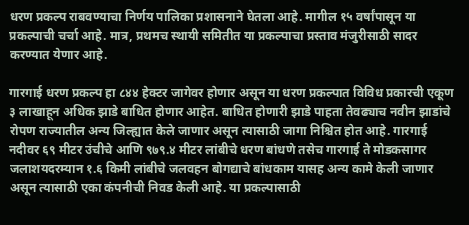धरण प्रकल्प राबवण्याचा निर्णय पालिका प्रशासनाने घेतला आहे. मागील १५ वर्षांपासून या प्रकल्पाची चर्चा आहे. मात्र, प्रथमच स्थायी समितीत या प्रकल्पाचा प्रस्ताव मंजुरीसाठी सादर करण्यात येणार आहे.

गारगाई धरण प्रकल्प हा ८४४ हेक्टर जागेवर होणार असून या धरण प्रकल्पात विविध प्रकारची एकूण ३ लाखाहून अधिक झाडे बाधित होणार आहेत. बाधित होणारी झाडे पाहता तेवढ्याच नवीन झाडांचे रोपण राज्यातील अन्य जिल्ह्यात केले जाणार असून त्यासाठी जागा निश्चित होत आहे. गारगाई नदीवर ६९ मीटर उंचीचे आणि ९७९.४ मीटर लांबीचे धरण बांधणे तसेच गारगाई ते मोडकसागर जलाशयदरम्यान १.६ किमी लांबीचे जलवहन बोगद्याचे बांधकाम यासह अन्य कामे केली जाणार असून त्यासाठी एका कंपनीची निवड केली आहे. या प्रकल्पासाठी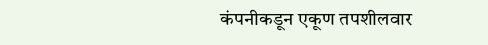कंपनीकडून एकूण तपशीलवार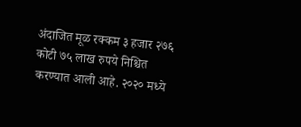अंदाजित मूळ रक्कम ३ हजार २७६ कोटी ७५ लाख रुपये निश्चित करण्यात आली आहे. २०२० मध्ये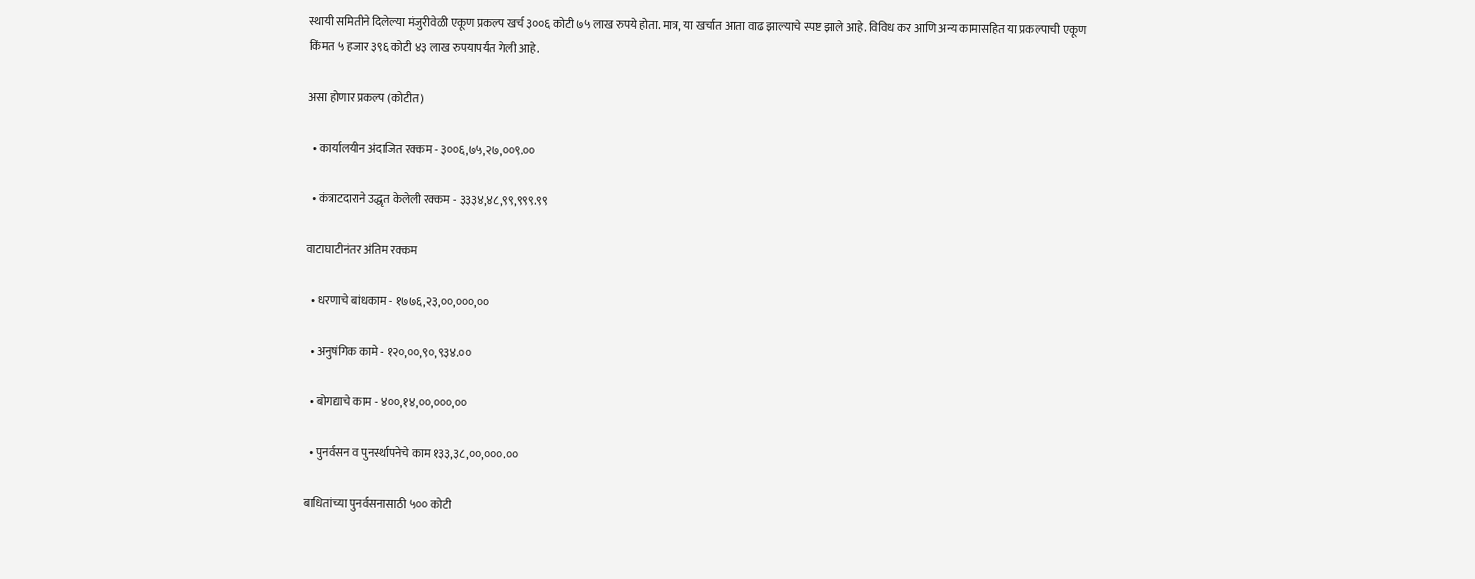स्थायी समितीने दिलेल्या मंजुरीवेळी एकूण प्रकल्प खर्च ३००६ कोटी ७५ लाख रुपये होता. मात्र, या खर्चात आता वाढ झाल्याचे स्पष्ट झाले आहे. विविध कर आणि अन्य कामासहित या प्रकल्पाची एकूण किंमत ५ हजार ३९६ कोटी ४३ लाख रुपयापर्यंत गेली आहे.

असा होणार प्रकल्प (कोटीत)

  • कार्यालयीन अंदाजित रक्कम - ३००६,७५,२७,००९.००

  • कंत्राटदाराने उद्धृत केलेली रक्कम - ३३३४,४८,९९,९९९.९९

वाटाघाटीनंतर अंतिम रक्कम

  • धरणाचे बांधकाम - १७७६,२३,००,०००,००

  • अनुषंगिक कामे - १२०,००,९०,९३४.००

  • बोगद्याचे काम - ४००,१४,००,०००,००

  • पुनर्वसन व पुनर्स्थापनेचे काम १३३,३८,००,०००.००

बाधितांच्या पुनर्वसनासाठी ५०० कोटी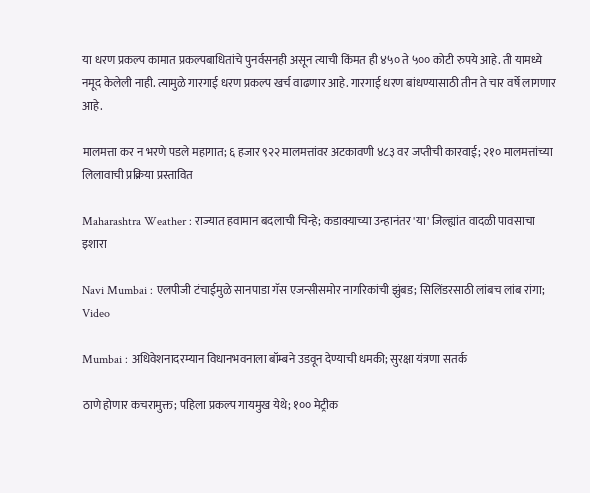या धरण प्रकल्प कामात प्रकल्पबाधितांचे पुनर्वसनही असून त्याची किंमत ही ४५० ते ५०० कोटी रुपये आहे. ती यामध्ये नमूद केलेली नाही. त्यामुळे गारगाई धरण प्रकल्प खर्च वाढणार आहे. गारगाई धरण बांधण्यासाठी तीन ते चार वर्षे लागणार आहे.

मालमत्ता कर न भरणे पडले महागात; ६ हजार ९२२ मालमत्तांवर अटकावणी ४८३ वर जप्तीची कारवाई; २१० मालमत्तांच्या लिलावाची प्रक्रिया प्रस्तावित

Maharashtra Weather : राज्यात हवामान बदलाची चिन्हे; कडाक्याच्या उन्हानंतर 'या' जिल्ह्यांत वादळी पावसाचा इशारा

Navi Mumbai : एलपीजी टंचाईमुळे सानपाडा गॅस एजन्सीसमोर नागरिकांची झुंबड; सिलिंडरसाठी लांबच लांब रांगा; Video

Mumbai : अधिवेशनादरम्यान विधानभवनाला बॉम्बने उडवून देण्याची धमकी; सुरक्षा यंत्रणा सतर्क

ठाणे होणार कचरामुक्त; पहिला प्रकल्प गायमुख येथे; १०० मेट्रीक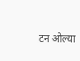टन ओल्या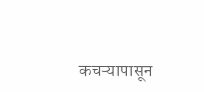कचऱ्यापासून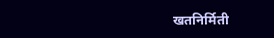खतनिर्मिती